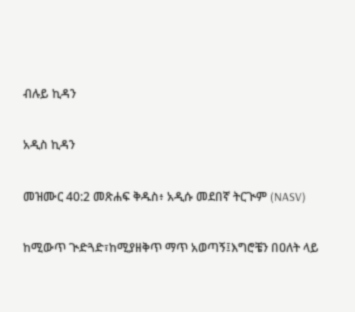ብሉይ ኪዳን

አዲስ ኪዳን

መዝሙር 40:2 መጽሐፍ ቅዱስ፥ አዲሱ መደበኛ ትርጒም (NASV)

ከሚውጥ ጒድጓድ፣ከሚያዘቅጥ ማጥ አወጣኝ፤እግሮቼን በዐለት ላይ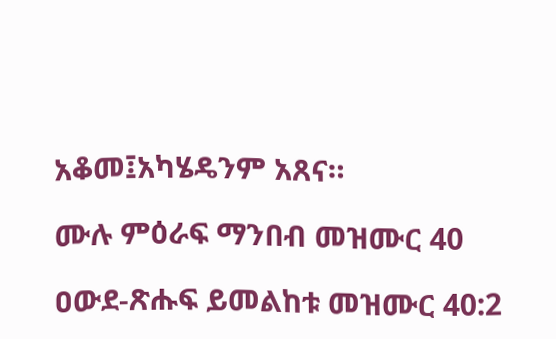አቆመ፤አካሄዴንም አጸና።

ሙሉ ምዕራፍ ማንበብ መዝሙር 40

ዐውደ-ጽሑፍ ይመልከቱ መዝሙር 40:2